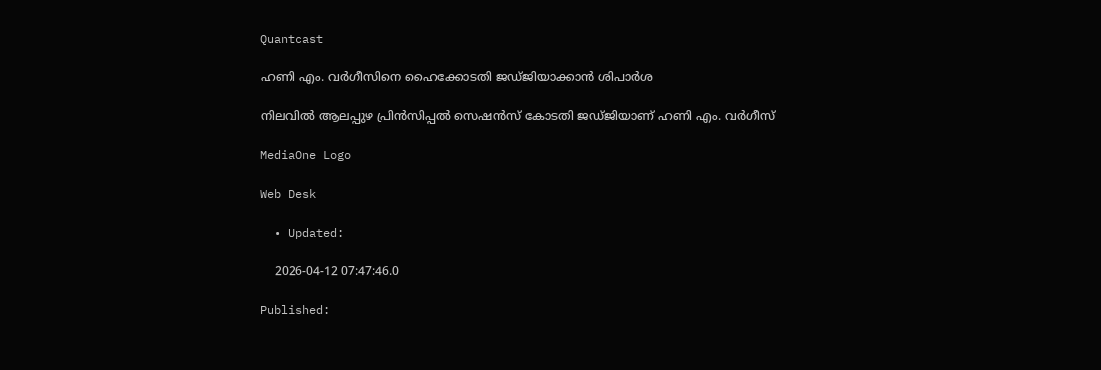Quantcast

ഹണി എം. വർഗീസിനെ ഹൈക്കോടതി ജഡ്ജിയാക്കാന്‍ ശിപാർശ

നിലവിൽ ആലപ്പുഴ പ്രിൻസിപ്പൽ സെഷൻസ് കോടതി ജഡ്ജിയാണ് ഹണി എം. വർഗീസ്

MediaOne Logo

Web Desk

  • Updated:

    2026-04-12 07:47:46.0

Published: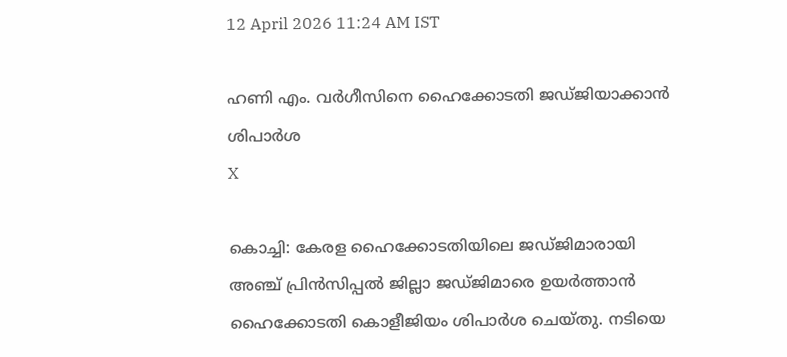12 April 2026 11:24 AM IST

ഹണി എം. വർഗീസിനെ ഹൈക്കോടതി ജഡ്ജിയാക്കാന്‍ ശിപാർശ
X

കൊച്ചി: കേരള ഹൈക്കോടതിയിലെ ജഡ്ജിമാരായി അഞ്ച് പ്രിൻസിപ്പൽ ജില്ലാ ജഡ്ജിമാരെ ഉയർത്താൻ ഹൈക്കോടതി കൊളീജിയം ശിപാർശ ചെയ്തു. നടിയെ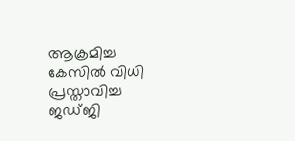ആക്രമിച്ച കേസിൽ വിധി പ്രസ്താവിച്ച ജഡ്ജി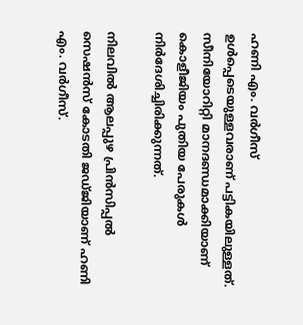ഹണി എം. വർഗീസ് ഉൾപ്പെടെയുള്ളവരാണ് പട്ടികയിലുള്ളത്. സീനിയോറിറ്റി മാനദണ്ഡമാക്കിയാണ് കൊളീജിയം പുതിയ പേരുകൾ നിർദേശിച്ചിരിക്കുന്നത്.

നിലവിൽ ആലപ്പുഴ പ്രിൻസിപ്പൽ സെഷൻസ് കോടതി ജഡ്ജിയാണ് ഹണി എം. വർഗീസ്.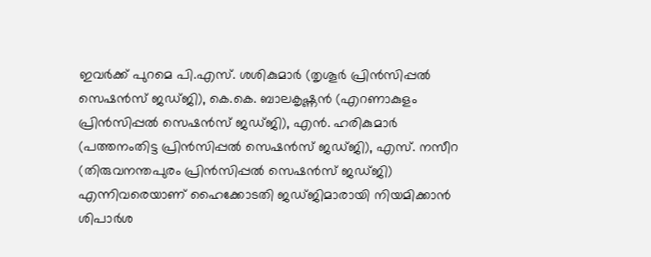ഇവർക്ക് പുറമെ പി.എസ്. ശശികുമാർ (തൃശൂർ പ്രിൻസിപ്പൽ സെഷൻസ് ജഡ്ജി), കെ.കെ. ബാലകൃഷ്ണൻ (എറണാകുളം പ്രിൻസിപ്പൽ സെഷൻസ് ജഡ്ജി), എൻ. ഹരികുമാർ (പത്തനംതിട്ട പ്രിൻസിപ്പൽ സെഷൻസ് ജഡ്ജി), എസ്. നസീറ (തിരുവനന്തപുരം പ്രിൻസിപ്പൽ സെഷൻസ് ജഡ്ജി) എന്നിവരെയാണ് ഹൈക്കോടതി ജഡ്ജിമാരായി നിയമിക്കാൻ ശിപാർശ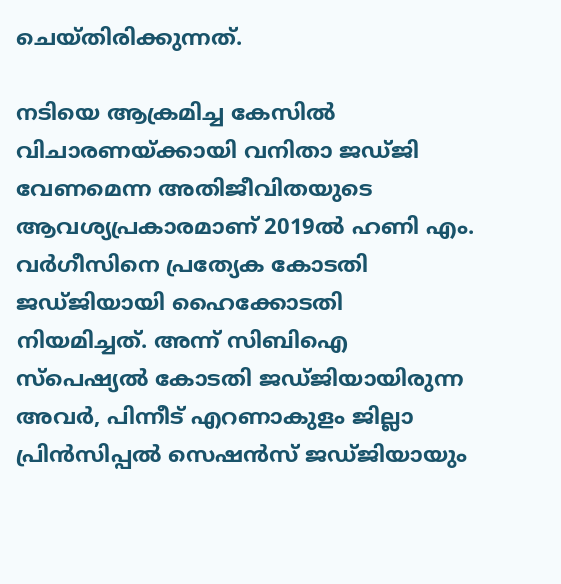ചെയ്തിരിക്കുന്നത്.

നടിയെ ആക്രമിച്ച കേസിൽ വിചാരണയ്ക്കായി വനിതാ ജഡ്ജി വേണമെന്ന അതിജീവിതയുടെ ആവശ്യപ്രകാരമാണ് 2019ൽ ഹണി എം. വർഗീസിനെ പ്രത്യേക കോടതി ജഡ്ജിയായി ഹൈക്കോടതി നിയമിച്ചത്. അന്ന് സിബിഐ സ്പെഷ്യൽ കോടതി ജഡ്ജിയായിരുന്ന അവർ, പിന്നീട് എറണാകുളം ജില്ലാ പ്രിൻസിപ്പൽ സെഷൻസ് ജഡ്ജിയായും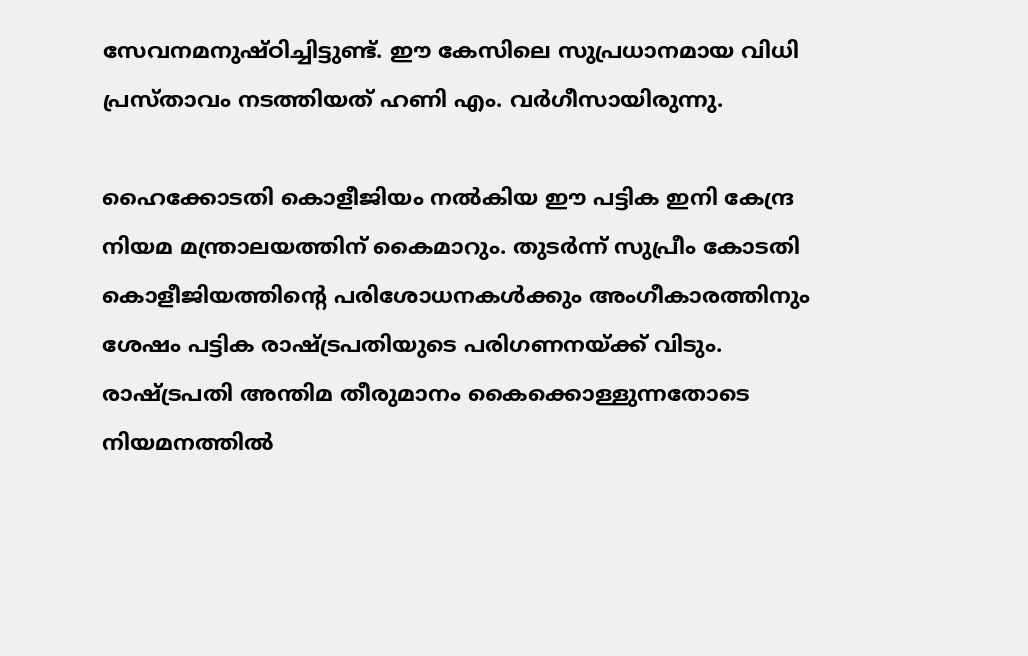സേവനമനുഷ്ഠിച്ചിട്ടുണ്ട്. ഈ കേസിലെ സുപ്രധാനമായ വിധി പ്രസ്താവം നടത്തിയത് ഹണി എം. വർഗീസായിരുന്നു.

ഹൈക്കോടതി കൊളീജിയം നൽകിയ ഈ പട്ടിക ഇനി കേന്ദ്ര നിയമ മന്ത്രാലയത്തിന് കൈമാറും. തുടർന്ന് സുപ്രീം കോടതി കൊളീജിയത്തിന്റെ പരിശോധനകൾക്കും അംഗീകാരത്തിനും ശേഷം പട്ടിക രാഷ്ട്രപതിയുടെ പരിഗണനയ്ക്ക് വിടും. രാഷ്ട്രപതി അന്തിമ തീരുമാനം കൈക്കൊള്ളുന്നതോടെ നിയമനത്തിൽ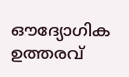ഔദ്യോഗിക ഉത്തരവ്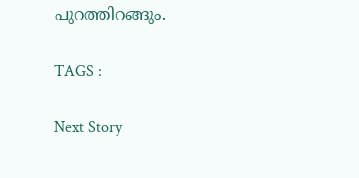പുറത്തിറങ്ങും.

TAGS :

Next Story